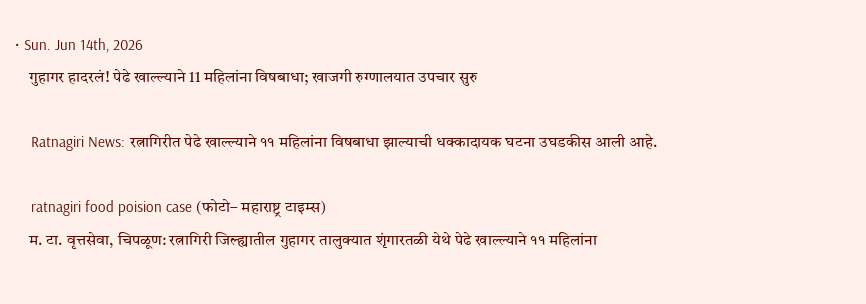• Sun. Jun 14th, 2026
    गुहागर हादरलं! पेढे खाल्ल्याने 11 महिलांना विषबाधा; खाजगी रुग्णालयात उपचार सुरु

    Ratnagiri News: रत्नागिरीत पेढे खाल्ल्याने ११ महिलांना विषबाधा झाल्याची धक्कादायक घटना उघडकीस आली आहे.

    ratnagiri food poision case (फोटो– महाराष्ट्र टाइम्स)
    म. टा. वृत्तसेवा, चिपळूण: रत्नागिरी जिल्ह्यातील गुहागर तालुक्यात शृंगारतळी येथे पेढे खाल्ल्याने ११ महिलांना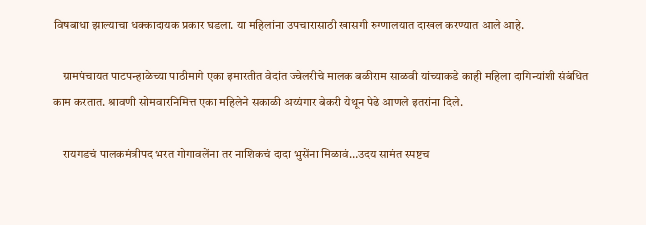विषबाधा झाल्याचा धक्कादायक प्रकार घडला. या महिलांना उपचारासाठी खासगी रुग्णालयात दाखल करण्यात आले आहे.

    ग्रामपंचायत पाटपन्हाळेच्या पाठीमागे एका इमारतीत वेदांत ज्वेलरीचे मालक बळीराम साळवी यांच्याकडे काही महिला दागिन्यांशी संबंधित काम करतात. श्रावणी सोमवारनिमित्त एका महिलेने सकाळी अय्यंगार बेकरी येथून पेढे आणले इतरांना दिले.

    रायगडचं पालकमंत्रीपद भरत गोगावलेंना तर नाशिकचं दादा भुसेंना मिळावं…उदय सामंत स्पष्टच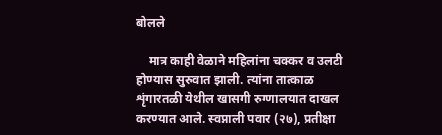बोलले

    मात्र काही वेळाने महिलांना चक्कर व उलटी होण्यास सुरुवात झाली. त्यांना तात्काळ शृंगारतळी येथील खासगी रुग्णालयात दाखल करण्यात आले. स्वप्नाली पवार (२७), प्रतीक्षा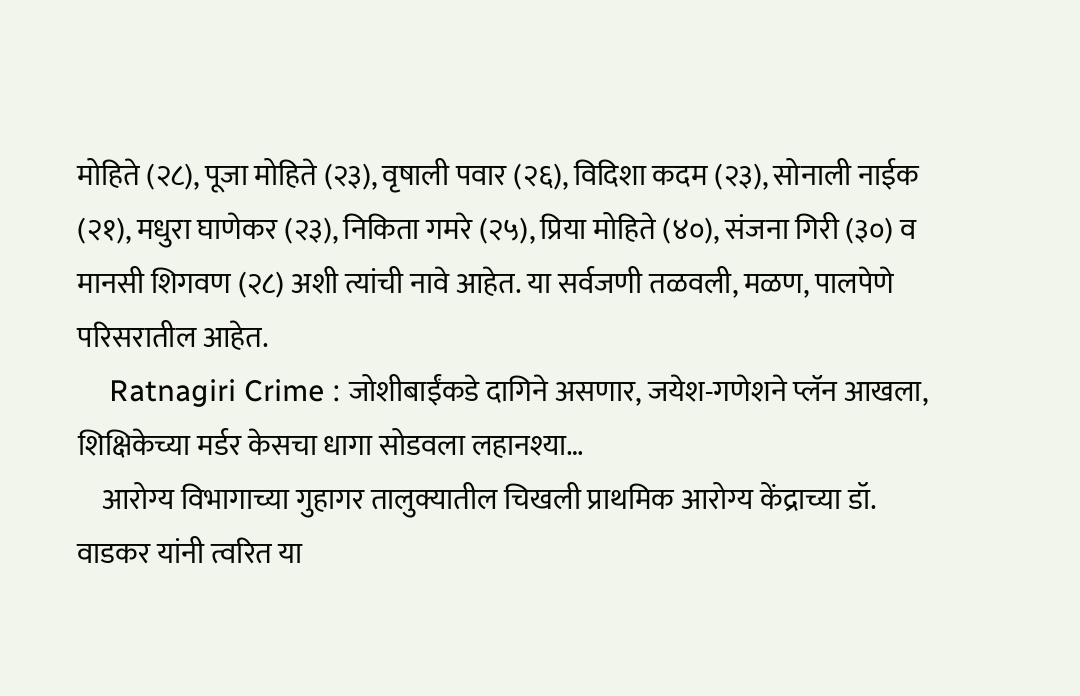मोहिते (२८), पूजा मोहिते (२३), वृषाली पवार (२६), विदिशा कदम (२३), सोनाली नाईक (२१), मधुरा घाणेकर (२३), निकिता गमरे (२५), प्रिया मोहिते (४०), संजना गिरी (३०) व मानसी शिगवण (२८) अशी त्यांची नावे आहेत. या सर्वजणी तळवली, मळण, पालपेणे परिसरातील आहेत.
    Ratnagiri Crime : जोशीबाईंकडे दागिने असणार, जयेश-गणेशने प्लॅन आखला, शिक्षिकेच्या मर्डर केसचा धागा सोडवला लहानश्या…
    आरोग्य विभागाच्या गुहागर तालुक्यातील चिखली प्राथमिक आरोग्य केंद्राच्या डॉ. वाडकर यांनी त्वरित या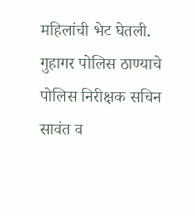महिलांची भेट घेतली. गुहागर पोलिस ठाण्याचे पोलिस निरीक्षक सचिन सावंत व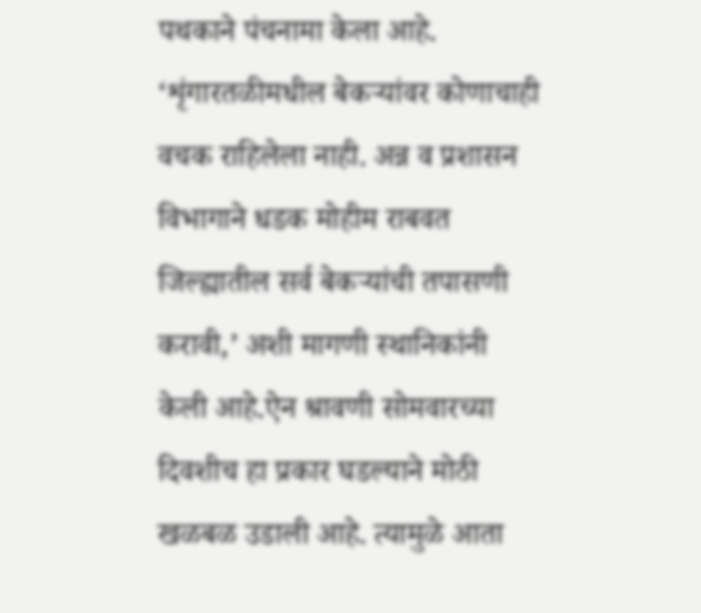पथकाने पंचनामा केला आहे. ‘शृंगारतळीमधील बेकऱ्यांवर कोणाचाही वचक राहिलेला नाही. अन्न व प्रशासन विभागाने धडक मोहीम राबवत जिल्ह्यातील सर्व बेकऱ्यांची तपासणी करावी,’ अशी मागणी स्थानिकांनी केली आहे.ऐन श्रावणी सोमवारच्या दिवशीच हा प्रकार घडल्याने मोठी खळबळ उडाली आहे. त्यामुळे आता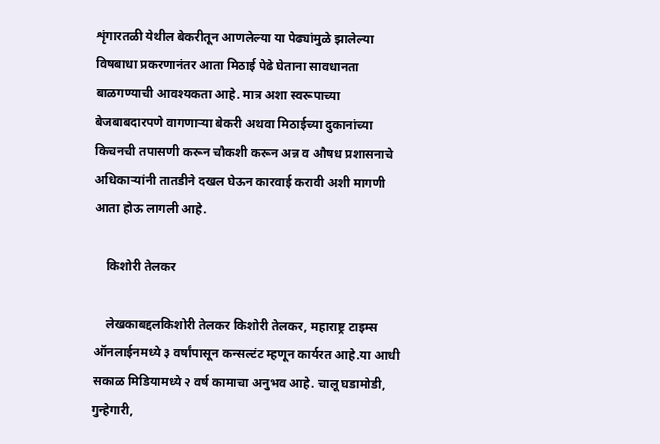शृंगारतळी येथील बेकरीतून आणलेल्या या पेढ्यांमुळे झालेल्या विषबाधा प्रकरणानंतर आता मिठाई पेढे घेताना सावधानता बाळगण्याची आवश्यकता आहे. मात्र अशा स्वरूपाच्या बेजबाबदारपणे वागणाऱ्या बेकरी अथवा मिठाईच्या दुकानांच्या किचनची तपासणी करून चौकशी करून अन्न व औषध प्रशासनाचे अधिकाऱ्यांनी तातडीने दखल घेऊन कारवाई करावी अशी मागणी आता होऊ लागली आहे.

    किशोरी तेलकर

    लेखकाबद्दलकिशोरी तेलकर किशोरी तेलकर, महाराष्ट्र टाइम्स ऑनलाईनमध्ये ३ वर्षांपासून कन्सल्टंट म्हणून कार्यरत आहे.या आधी सकाळ मिडियामध्ये २ वर्ष कामाचा अनुभव आहे. चालू घडामोडी, गुन्हेगारी,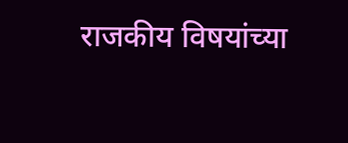राजकीय विषयांच्या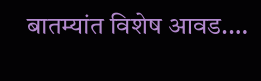बातम्यांत विशेष आवड.…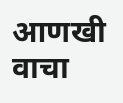आणखी वाचा